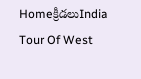Homeక్రీడలుIndia Tour Of West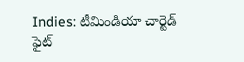Indies: టీమిండియా చార్టెడ్ ఫైట్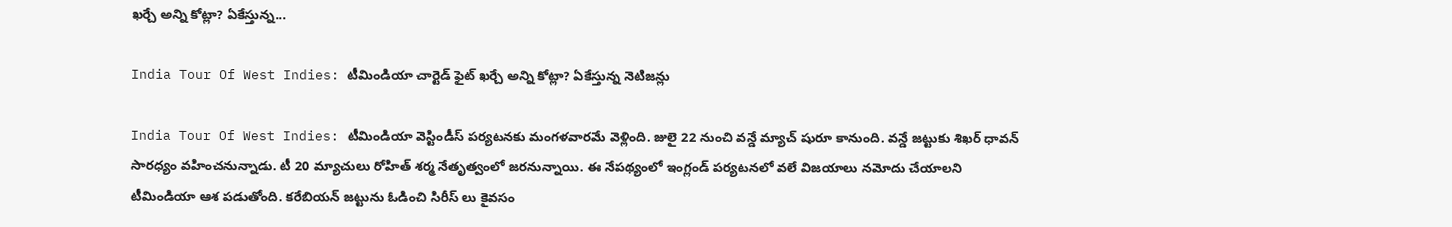ఖర్చే అన్ని కోట్లా? ఏకేస్తున్న...

India Tour Of West Indies: టీమిండియా చార్టెడ్ ఫైట్ ఖర్చే అన్ని కోట్లా? ఏకేస్తున్న నెటిజన్లు

India Tour Of West Indies: టీమిండియా వెస్టిండీస్ పర్యటనకు మంగళవారమే వెళ్లింది. జులై 22 నుంచి వన్డే మ్యాచ్ షురూ కానుంది. వన్డే జట్టుకు శిఖర్ ధావన్ సారధ్యం వహించనున్నాడు. టీ 20 మ్యాచులు రోహిత్ శర్మ నేతృత్వంలో జరనున్నాయి. ఈ నేపథ్యంలో ఇంగ్లండ్ పర్యటనలో వలే విజయాలు నమోదు చేయాలని టీమిండియా ఆశ పడుతోంది. కరేబియన్ జట్టును ఓడించి సిరీస్ లు కైవసం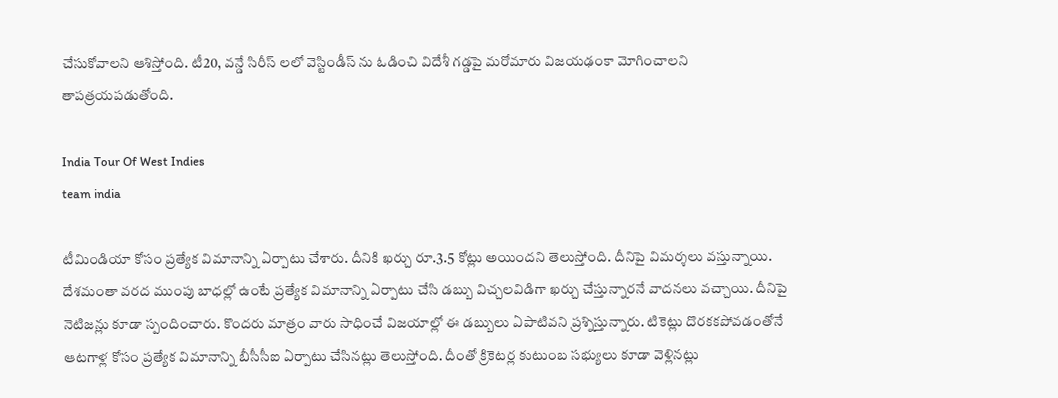చేసుకోవాలని ఆశిస్తోంది. టీ20, వన్డే సిరీస్ లలో వెస్టిండీస్ ను ఓడించి విదేశీ గడ్డపై మరోమారు విజయఢంకా మోగించాలని తాపత్రయపడుతోంది.

India Tour Of West Indies
team india

టీమిండియా కోసం ప్రత్యేక విమానాన్ని ఏర్పాటు చేశారు. దీనికి ఖర్చు రూ.3.5 కోట్లు అయిందని తెలుస్తోంది. దీనిపై విమర్శలు వస్తున్నాయి. దేశమంతా వరద ముంపు బాధల్లో ఉంటే ప్రత్యేక విమానాన్ని ఏర్పాటు చేసి డబ్బు విచ్చలవిడిగా ఖర్చు చేస్తున్నారనే వాదనలు వచ్చాయి. దీనిపై నెటిజన్లు కూడా స్పందించారు. కొందరు మాత్రం వారు సాధించే విజయాల్లో ఈ డబ్బులు ఏపాటివని ప్రశ్నిస్తున్నారు. టికెట్లు దొరకకపోవడంతోనే ఆటగాళ్ల కోసం ప్రత్యేక విమానాన్ని బీసీసీఐ ఏర్పాటు చేసినట్లు తెలుస్తోంది. దీంతో క్రికెటర్ల కుటుంబ సభ్యులు కూడా వెళ్లినట్లు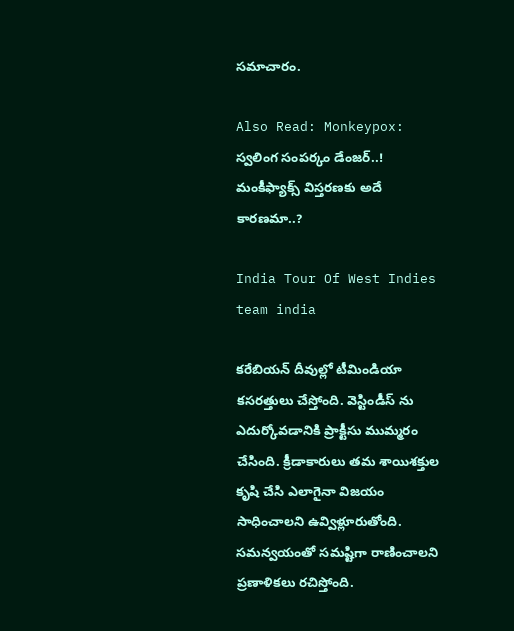సమాచారం.

Also Read: Monkeypox: స్వలింగ సంపర్కం డేంజర్..! మంకీఫ్యాక్స్ విస్తరణకు అదే కారణమా..?

India Tour Of West Indies
team india

కరేబియన్ దీవుల్లో టీమిండియా కసరత్తులు చేస్తోంది. వెస్టిండీస్ ను ఎదుర్కోవడానికి ప్రాక్టీసు ముమ్మరం చేసింది. క్రీడాకారులు తమ శాయిశక్తుల కృషి చేసి ఎలాగైనా విజయం సాధించాలని ఉవ్విళ్లూరుతోంది. సమన్వయంతో సమష్టిగా రాణించాలని ప్రణాళికలు రచిస్తోంది.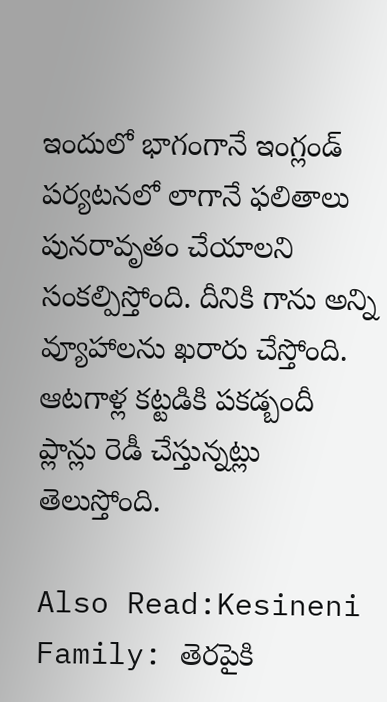ఇందులో భాగంగానే ఇంగ్లండ్ పర్యటనలో లాగానే ఫలితాలు పునరావృతం చేయాలని సంకల్పిస్తోంది. దీనికి గాను అన్ని వ్యూహాలను ఖరారు చేస్తోంది. ఆటగాళ్ల కట్టడికి పకడ్బందీ ప్లాన్లు రెడీ చేస్తున్నట్లు తెలుస్తోంది.

Also Read:Kesineni Family: తెరపైకి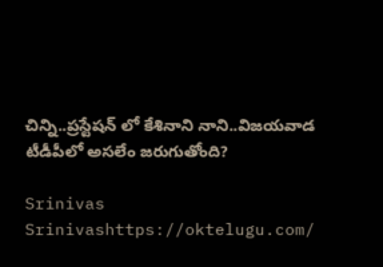చిన్ని..ప్రస్టేషన్ లో కేశినాని నాని..విజయవాడ టీడీపీలో అసలేం జరుగుతోంది?

Srinivas
Srinivashttps://oktelugu.com/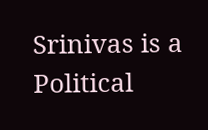Srinivas is a Political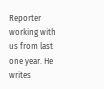Reporter working with us from last one year. He writes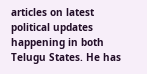articles on latest political updates happening in both Telugu States. He has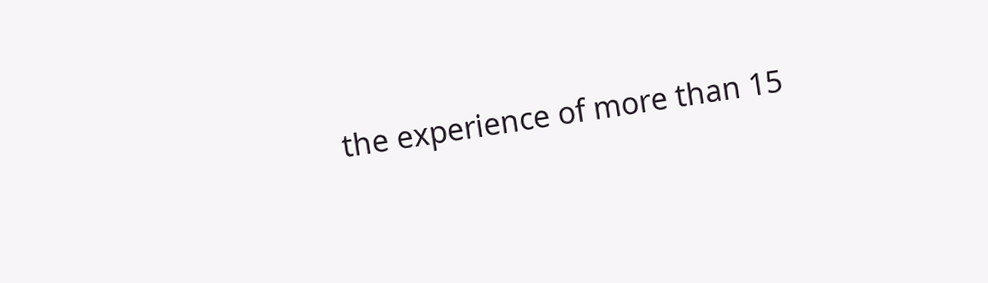the experience of more than 15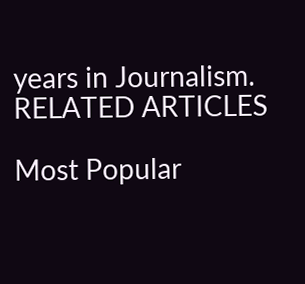years in Journalism.
RELATED ARTICLES

Most Popular